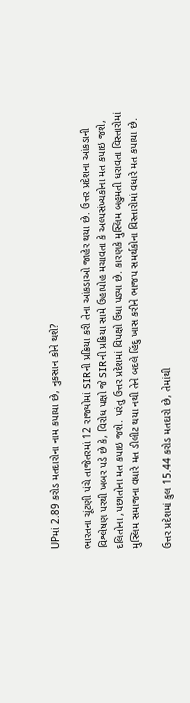UPમાં 2.89 કરોડ મતદારોના નામ કપાયા છે, નુકસાન કોને થશે?

ભારતના ચૂંટણી પંચે તાજેતરમાં 12 રાજ્યોમાં SIRની પ્રક્રિયા કરી તેના આંકડાઓ જાહેર થયા છે. ઉત્તર પ્રદેશના આંકડાની વિશ્લેષણ પરથી ખબર પડે છે કે, વિરોધ પક્ષો જે SIRની પ્રક્રિયા સામે ઉહાપોહ મચાવતા કે અલ્પસંખ્યકોના મત કપાઇ જશે, દલિતોના ,પછાતોના મત કપાઇ જશે. પરંતુ ઉત્તર પ્રદેશમાં વિપક્ષો ઉંધા પડ્યા છે. કારણકે મુસ્લિમ બહુમતી ધરાવતા વિસ્તારોમાં મુસ્લિમ સમાજના વધારે મત ડીલીટ થયા નથી તેને બદલે હિંદુ ખાસ કરીને ભાજપ સમર્થકોના વિસ્તારોમાં વધારે મત કપાયા છે.

ઉત્તર પ્રદેશમાં કુલ 15.44 કરોડ મતદારો છે, તેમાંથી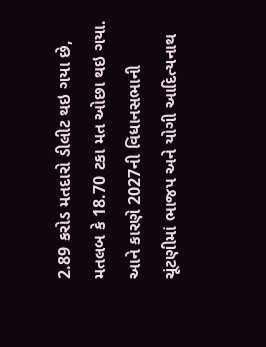2.89 કરોડ મતદારો ડીલીટ થઇ ગયા છે, મતલબ કે 18.70 ટકા મત ઓછા થઇ ગયા. આને કારણે 2027ની વિધાનસભાની ચૂંટણીમાં ભાજપ અને યોગી આદિત્યનાથ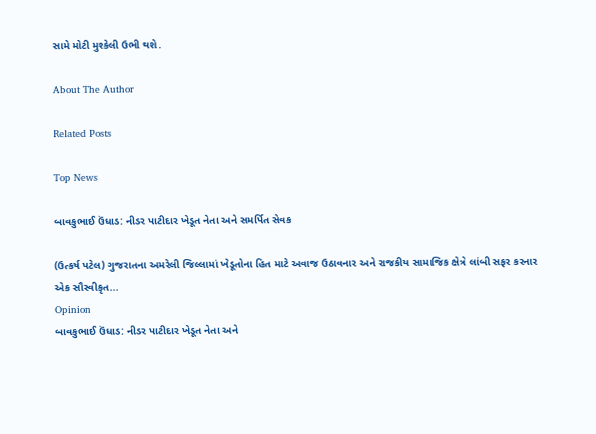સામે મોટી મુશ્કેલી ઉભી થશે.

About The Author

Related Posts

Top News

બાવકુભાઈ ઉંધાડ: નીડર પાટીદાર ખેડૂત નેતા અને સમર્પિત સેવક

(ઉત્કર્ષ પટેલ) ગુજરાતના અમરેલી જિલ્લામાં ખેડૂતોના હિત માટે અવાજ ઉઠાવનાર અને રાજકીય સામાજિક ક્ષેત્રે લાંબી સફર કરનાર એક સૌસ્વીકૃત...
Opinion
બાવકુભાઈ ઉંધાડ: નીડર પાટીદાર ખેડૂત નેતા અને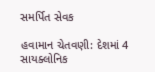સમર્પિત સેવક

હવામાન ચેતવણી: દેશમાં 4 સાયક્લોનિક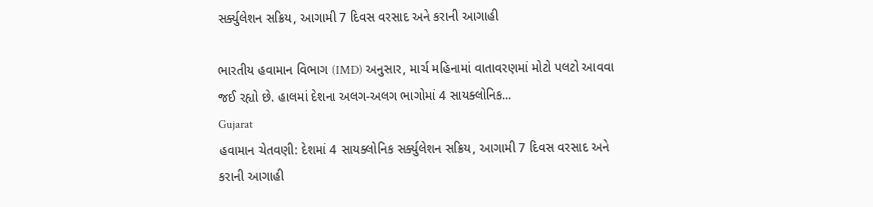સર્ક્યુલેશન સક્રિય, આગામી 7 દિવસ વરસાદ અને કરાની આગાહી

ભારતીય હવામાન વિભાગ (IMD) અનુસાર, માર્ચ મહિનામાં વાતાવરણમાં મોટો પલટો આવવા જઈ રહ્યો છે. હાલમાં દેશના અલગ-અલગ ભાગોમાં 4 સાયક્લોનિક...
Gujarat
હવામાન ચેતવણી: દેશમાં 4 સાયક્લોનિક સર્ક્યુલેશન સક્રિય, આગામી 7 દિવસ વરસાદ અને કરાની આગાહી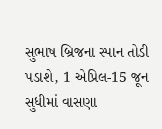સુભાષ બ્રિજના સ્પાન તોડી પડાશે, 1 એપ્રિલ-15 જૂન સુધીમાં વાસણા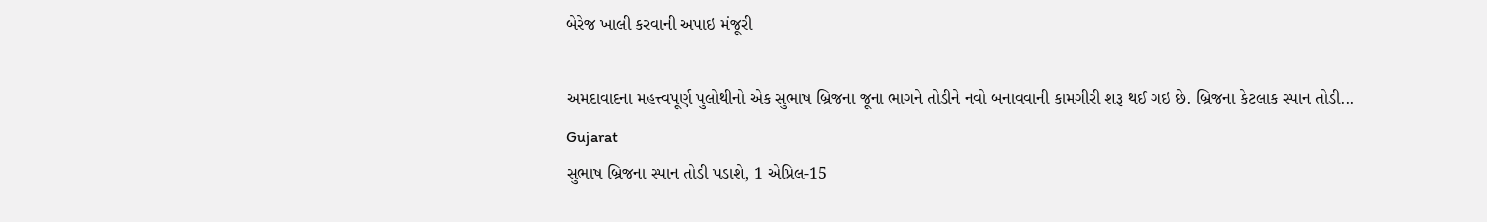બેરેજ ખાલી કરવાની અપાઇ મંજૂરી

અમદાવાદના મહત્ત્વપૂર્ણ પુલોથીનો એક સુભાષ બ્રિજના જૂના ભાગને તોડીને નવો બનાવવાની કામગીરી શરૂ થઈ ગઇ છે. બ્રિજના કેટલાક સ્પાન તોડી...
Gujarat
સુભાષ બ્રિજના સ્પાન તોડી પડાશે, 1 એપ્રિલ-15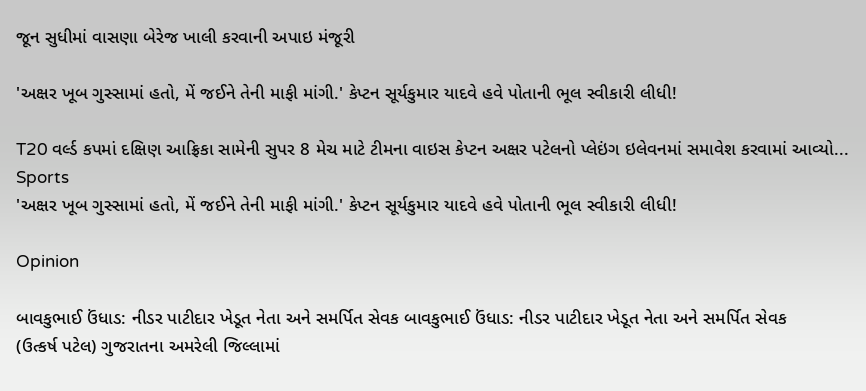જૂન સુધીમાં વાસણા બેરેજ ખાલી કરવાની અપાઇ મંજૂરી

'અક્ષર ખૂબ ગુસ્સામાં હતો, મેં જઈને તેની માફી માંગી.' કેપ્ટન સૂર્યકુમાર યાદવે હવે પોતાની ભૂલ સ્વીકારી લીધી!

T20 વર્લ્ડ કપમાં દક્ષિણ આફ્રિકા સામેની સુપર 8 મેચ માટે ટીમના વાઇસ કેપ્ટન અક્ષર પટેલનો પ્લેઇંગ ઇલેવનમાં સમાવેશ કરવામાં આવ્યો...
Sports
'અક્ષર ખૂબ ગુસ્સામાં હતો, મેં જઈને તેની માફી માંગી.' કેપ્ટન સૂર્યકુમાર યાદવે હવે પોતાની ભૂલ સ્વીકારી લીધી!

Opinion

બાવકુભાઈ ઉંધાડ: નીડર પાટીદાર ખેડૂત નેતા અને સમર્પિત સેવક બાવકુભાઈ ઉંધાડ: નીડર પાટીદાર ખેડૂત નેતા અને સમર્પિત સેવક
(ઉત્કર્ષ પટેલ) ગુજરાતના અમરેલી જિલ્લામાં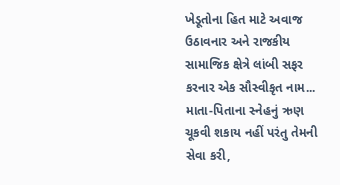ખેડૂતોના હિત માટે અવાજ ઉઠાવનાર અને રાજકીય સામાજિક ક્ષેત્રે લાંબી સફર કરનાર એક સૌસ્વીકૃત નામ...
માતા-પિતાના સ્નેહનું ઋણ ચૂકવી શકાય નહીં પરંતુ તેમની સેવા કરી,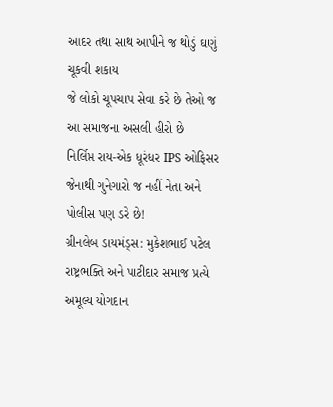આદર તથા સાથ આપીને જ થોડું ઘણું ચૂકવી શકાય
જે લોકો ચૂપચાપ સેવા કરે છે તેઓ જ આ સમાજના અસલી હીરો છે
નિર્લિપ્ત રાય-એક ધૂરંધર IPS ઓફિસર જેનાથી ગુનેગારો જ નહીં નેતા અને પોલીસ પણ ડરે છે!
ગ્રીનલેબ ડાયમંડ્સ: મુકેશભાઈ પટેલ રાષ્ટ્રભક્તિ અને પાટીદાર સમાજ પ્રત્યે અમૂલ્ય યોગદાન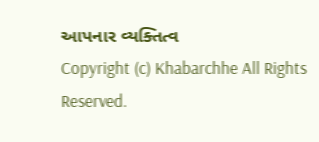આપનાર વ્યક્તિત્વ
Copyright (c) Khabarchhe All Rights Reserved.